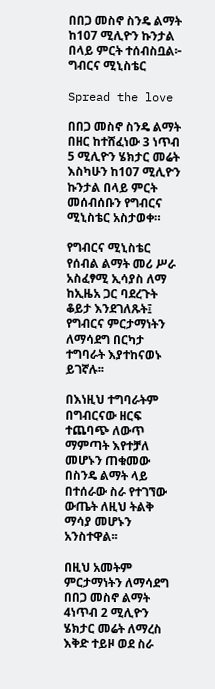በበጋ መስኖ ስንዴ ልማት ከ107 ሚሊዮን ኩንታል በላይ ምርት ተሰብስቧል፦ ግብርና ሚኒስቴር

Spread the love

በበጋ መስኖ ስንዴ ልማት በዘር ከተሸፈነው 3 ነጥብ 5 ሚሊዮን ሄክታር መሬት እስካሁን ከ107 ሚሊዮን ኩንታል በላይ ምርት መሰብሰቡን የግብርና ሚኒስቴር አስታወቀ።

የግብርና ሚኒስቴር የሰብል ልማት መሪ ሥራ አስፈፃሚ ኢሳያስ ለማ ከኢዜአ ጋር ባደረጉት ቆይታ እንደገለጹት፤ የግብርና ምርታማነትን ለማሳደግ በርካታ ተግባራት እያተከናወኑ ይገኛሉ፡፡

በእነዚህ ተግባራትም በግብርናው ዘርፍ ተጨባጭ ለውጥ ማምጣት እየተቻለ መሆኑን ጠቁመው በስንዴ ልማት ላይ በተሰራው ስራ የተገኘው ውጤት ለዚህ ትልቅ ማሳያ መሆኑን አንስተዋል፡፡

በዚህ አመትም ምርታማነትን ለማሳደግ በበጋ መስኖ ልማት 4ነጥብ 2 ሚሊዮን ሄክታር መሬት ለማረስ እቅድ ተይዞ ወደ ስራ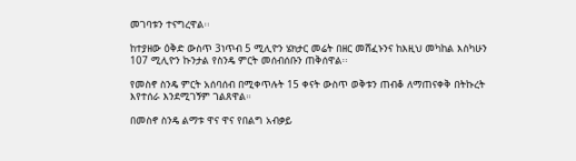መገባቱን ተናግረዋል፡፡

ከተያዘው ዕቅድ ውስጥ 3ነጥብ 5 ሚሊዮን ሄክታር መሬት በዘር መሸፈኑንና ከእዚህ መካከል እስካሁን 107 ሚሊዮን ኩንታል የስንዴ ምርት መሰብሰቡን ጠቅሰዋል፡፡

የመስኖ ስንዴ ምርት አሰባሰብ በሚቀጥሉት 15 ቀናት ውስጥ ወቅቱን ጠብቆ ለማጠናቀቅ በትኩረት እየተሰራ እንደሚገኝም ገልጸዋል።

በመስኖ ስንዴ ልማቱ ዋና ዋና የበልግ አብቃይ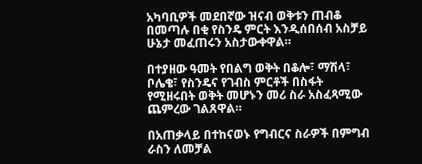አካባቢዎች መደበኛው ዝናብ ወቅቱን ጠብቆ በመጣሉ በቂ የስንዴ ምርት እንዲሰበሰብ አስቻይ ሁኔታ መፈጠሩን አስታውቀዋል።

በተያዘው ዓመት የበልግ ወቅት በቆሎ፣ ማሽላ፣ ቦሌቄ፣ የስንዴና የገብስ ምርቶች በስፋት የሚዘሩበት ወቅት መሆኑን መሪ ስራ አስፈጻሚው ጨምረው ገልጸዋል።

በአጠቃላይ በተከናወኑ የግብርና ስራዎች በምግብ ራስን ለመቻል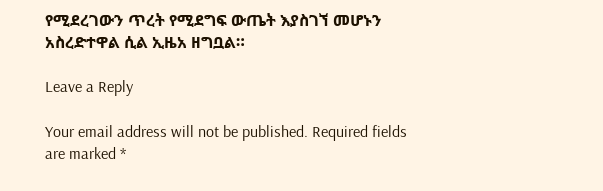የሚደረገውን ጥረት የሚደግፍ ውጤት እያስገኘ መሆኑን አስረድተዋል ሲል ኢዜአ ዘግቧል።

Leave a Reply

Your email address will not be published. Required fields are marked *